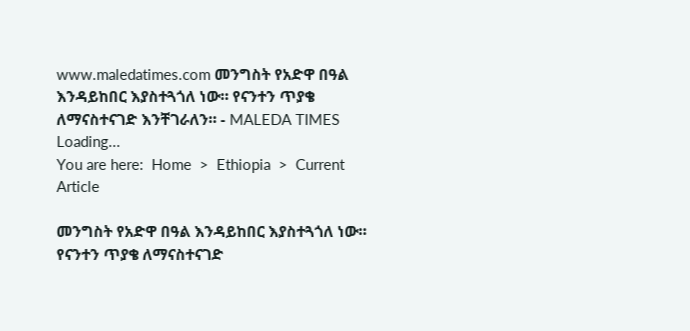www.maledatimes.com መንግስት የአድዋ በዓል እንዳይከበር እያስተጓጎለ ነው። የናንተን ጥያቄ ለማናስተናገድ እንቸገራለን። - MALEDA TIMES
Loading...
You are here:  Home  >  Ethiopia  >  Current Article

መንግስት የአድዋ በዓል እንዳይከበር እያስተጓጎለ ነው። የናንተን ጥያቄ ለማናስተናገድ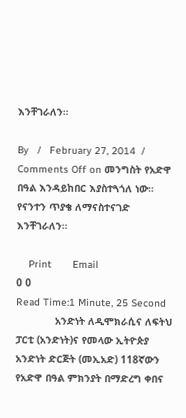እንቸገራለን።

By   /   February 27, 2014  /   Comments Off on መንግስት የአድዋ በዓል እንዳይከበር እያስተጓጎለ ነው። የናንተን ጥያቄ ለማናስተናገድ እንቸገራለን።

    Print       Email
0 0
Read Time:1 Minute, 25 Second
             አንድነት ለዲሞክራሲና ለፍትህ ፓርቲ (አንድነት)ና የመላው ኢትዮጵያ አንድነት ድርጅት (መኢአድ) 118ኛውን የአድዋ በዓል ምክንያት በማድረግ ቀበና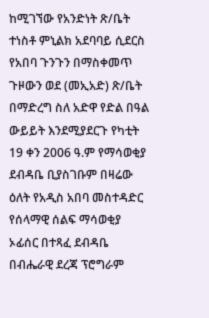ከሚገኘው የአንድነት ጽ/ቤት ተነስቶ ምኒልክ አደባባይ ሲደርስ የአበባ ጉንጉን በማስቀመጥ ጉዞውን ወደ (መኢአድ) ጽ/ቤት በማድረግ ስለ አድዋ የድል በዓል ውይይት እንደሚያደርጉ የካቲት 19 ቀን 2006 ዓ.ም የማሳወቂያ ደብዳቤ ቢያስገቡም በዛሬው ዕለት የአዲስ አበባ መስተዳድር የሰላማዊ ሰልፍ ማሳወቂያ ኦፊሰር በተጻፈ ደብዳቤ በብሔራዊ ደረጃ ፕሮግራም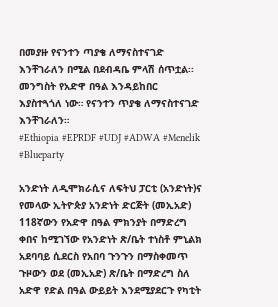በመያዙ የናንተን ጣያቄ ለማናስተናገድ እንቸገራለን በሚል በደብዳቤ ምላሽ ሰጥቷል፡፡
መንግስት የአድዋ በዓል እንዳይከበር እያስተጓጎለ ነው። የናንተን ጥያቄ ለማናስተናገድ እንቸገራለን።
#Ethiopia #EPRDF #UDJ #ADWA #Menelik #Blueparty

አንድነት ለዲሞክራሲና ለፍትህ ፓርቲ (አንድነት)ና የመላው ኢትዮጵያ አንድነት ድርጅት (መኢአድ) 118ኛውን የአድዋ በዓል ምክንያት በማድረግ ቀበና ከሚገኘው የአንድነት ጽ/ቤት ተነስቶ ምኒልክ አደባባይ ሲደርስ የአበባ ጉንጉን በማስቀመጥ ጉዞውን ወደ (መኢአድ) ጽ/ቤት በማድረግ ስለ አድዋ የድል በዓል ውይይት እንደሚያደርጉ የካቲት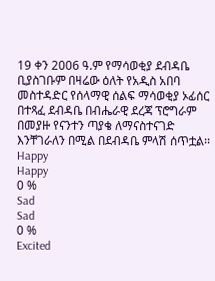19 ቀን 2006 ዓ.ም የማሳወቂያ ደብዳቤ ቢያስገቡም በዛሬው ዕለት የአዲስ አበባ መስተዳድር የሰላማዊ ሰልፍ ማሳወቂያ ኦፊሰር በተጻፈ ደብዳቤ በብሔራዊ ደረጃ ፕሮግራም በመያዙ የናንተን ጣያቄ ለማናስተናገድ እንቸገራለን በሚል በደብዳቤ ምላሽ ሰጥቷል፡፡
Happy
Happy
0 %
Sad
Sad
0 %
Excited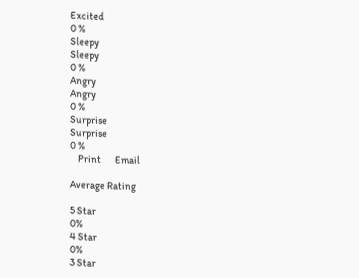Excited
0 %
Sleepy
Sleepy
0 %
Angry
Angry
0 %
Surprise
Surprise
0 %
    Print       Email

Average Rating

5 Star
0%
4 Star
0%
3 Star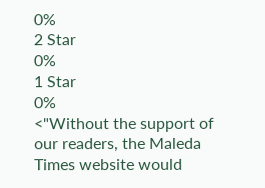0%
2 Star
0%
1 Star
0%
<"Without the support of our readers, the Maleda Times website would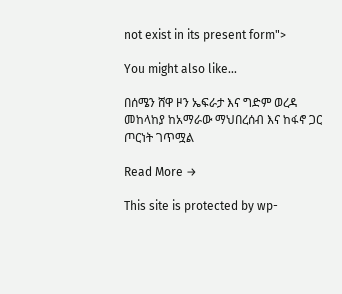not exist in its present form">

You might also like...

በሰሜን ሸዋ ዞን ኤፍራታ እና ግድም ወረዳ መከላከያ ከአማራው ማህበረሰብ እና ከፋኖ ጋር ጦርነት ገጥሟል

Read More →

This site is protected by wp-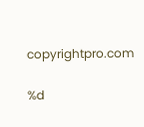copyrightpro.com

%d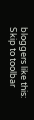bloggers like this:
Skip to toolbar